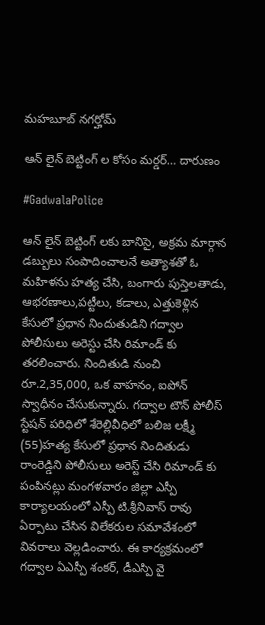మహబూబ్ నగర్హోమ్

ఆన్ లైన్ బెట్టింగ్ ల కోసం మర్డర్… దారుణం

#GadwalaPolice

ఆన్ లైన్ బెట్టింగ్ లకు బానిసై, అక్రమ మార్గాన డబ్బులు సంపాదించాలనే అత్యాశతో ఓ మహిళను హత్య చేసి, బంగారు పుస్తెలతాడు, ఆభరణాలు,పట్టీలు, కడాలు, ఎత్తుకెళ్లిన కేసులో ప్రధాన నిందుతుడిని గద్వాల పోలీసులు అరెస్టు చేసి రిమాండ్ కు తరలించారు. నిందితుడి నుంచి రూ.2,35,000, ఒక వాహనం, ఐపోన్ స్వాధీనం చేసుకున్నారు. గద్వాల టౌన్ పోలీస్ స్టేషన్ పరిధిలో శేరెల్లివీధిలో బలిజ లక్ష్మీ‌ (55)హత్య కేసులో ప్రధాన నిందితుడు రాంరెడ్డిని పోలీసులు అరెస్ట్ చేసి రిమాండ్ కు పంపినట్లు మంగళవారం జిల్లా ఎస్పీ కార్యాలయంలో ఎస్పీ టి.శ్రీనివాస్ రావు ఏర్పాటు చేసిన విలేకరుల సమావేశంలో వివరాలు వెల్లడించారు. ఈ కార్యక్రమంలో  గద్వాల ఏఎస్పీ శంకర్, డీఎస్పి వై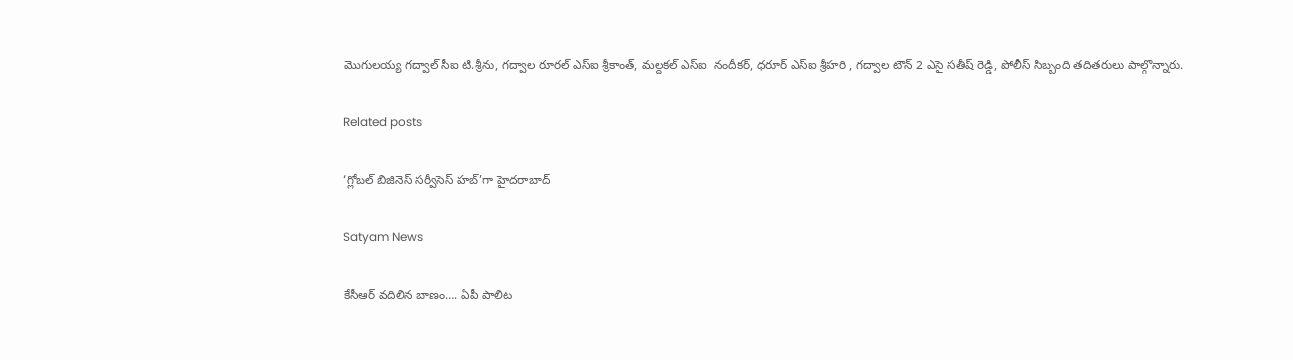మొగులయ్య గద్వాల్ సీఐ టి.శ్రీను, గద్వాల రూరల్ ఎస్ఐ శ్రీకాంత్, మల్దకల్ ఎస్ఐ  నందీకర్, ధరూర్ ఎస్ఐ శ్రీహరి , గద్వాల టౌన్ 2 ఎసై సతీష్ రెడ్డి, పోలీస్ సిబ్బంది తదితరులు పాల్గొన్నారు.

Related posts

‘గ్లోబల్ బిజినెస్ సర్వీసెస్ హబ్‌’గా హైదరాబాద్

Satyam News

కేసీఆర్‌ వదిలిన బాణం…. ఏపీ పాలిట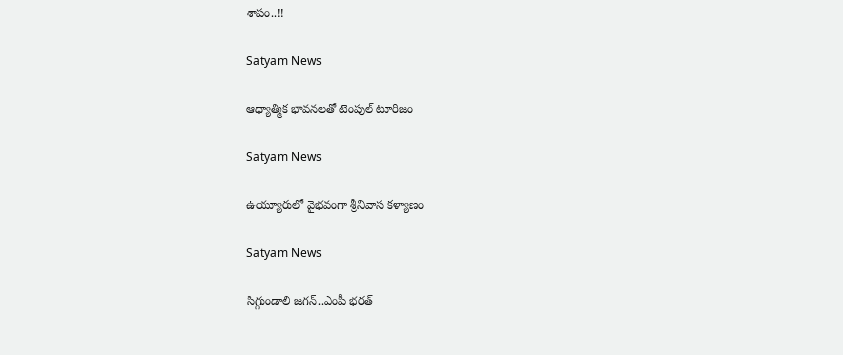శాపం..!!

Satyam News

ఆధ్యాత్మిక భావనలతో టెంపుల్ టూరిజం

Satyam News

ఉయ్యూరులో వైభవంగా శ్రీనివాస కళ్యాణం

Satyam News

సిగ్గుండాలి జగన్‌..ఎంపీ భరత్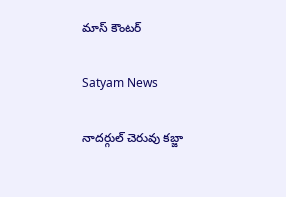మాస్ కౌంటర్

Satyam News

నాదర్గుల్ చెరువు కబ్జా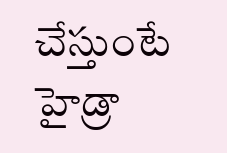చేస్తుంటే హైడ్రా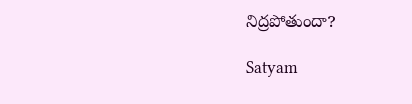నిద్రపోతుందా?

Satyam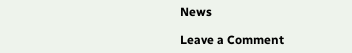News

Leave a Comment